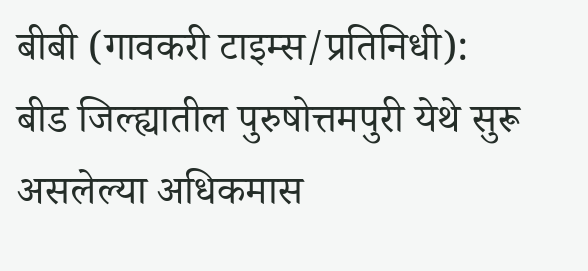बीबी (गावकरी टाइम्स/प्रतिनिधी):
बीड जिल्ह्यातील पुरुषोत्तमपुरी येथे सुरू असलेल्या अधिकमास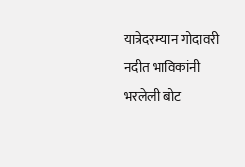यात्रेदरम्यान गोदावरी नदीत भाविकांनी भरलेली बोट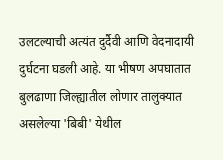उलटल्याची अत्यंत दुर्दैवी आणि वेदनादायी दुर्घटना घडली आहे. या भीषण अपघातात बुलढाणा जिल्ह्यातील लोणार तालुक्यात असलेल्या 'बिबी' येथील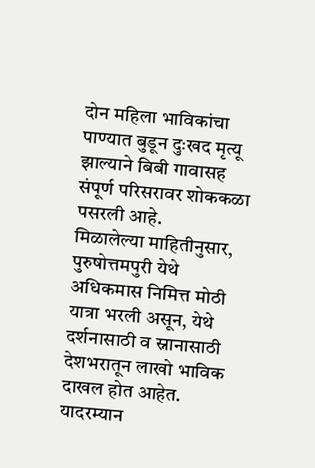दोन महिला भाविकांचा पाण्यात बुडून दुःखद मृत्यू झाल्याने बिबी गावासह संपूर्ण परिसरावर शोककळा पसरली आहे.
मिळालेल्या माहितीनुसार, पुरुषोत्तमपुरी येथे अधिकमास निमित्त मोठी यात्रा भरली असून, येथे दर्शनासाठी व स्नानासाठी देशभरातून लाखो भाविक दाखल होत आहेत. यादरम्यान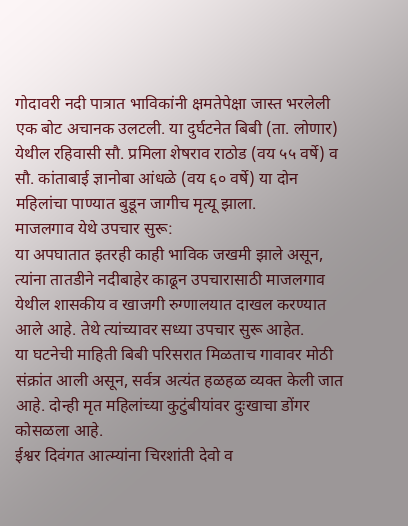गोदावरी नदी पात्रात भाविकांनी क्षमतेपेक्षा जास्त भरलेली एक बोट अचानक उलटली. या दुर्घटनेत बिबी (ता. लोणार) येथील रहिवासी सौ. प्रमिला शेषराव राठोड (वय ५५ वर्षे) व सौ. कांताबाई ज्ञानोबा आंधळे (वय ६० वर्षे) या दोन महिलांचा पाण्यात बुडून जागीच मृत्यू झाला.
माजलगाव येथे उपचार सुरू:
या अपघातात इतरही काही भाविक जखमी झाले असून, त्यांना तातडीने नदीबाहेर काढून उपचारासाठी माजलगाव येथील शासकीय व खाजगी रुग्णालयात दाखल करण्यात आले आहे. तेथे त्यांच्यावर सध्या उपचार सुरू आहेत.
या घटनेची माहिती बिबी परिसरात मिळताच गावावर मोठी संक्रांत आली असून, सर्वत्र अत्यंत हळहळ व्यक्त केली जात आहे. दोन्ही मृत महिलांच्या कुटुंबीयांवर दुःखाचा डोंगर कोसळला आहे.
ईश्वर दिवंगत आत्म्यांना चिरशांती देवो व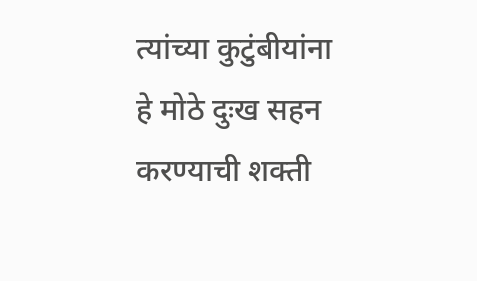त्यांच्या कुटुंबीयांना हे मोठे दुःख सहन करण्याची शक्ती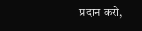प्रदान करो,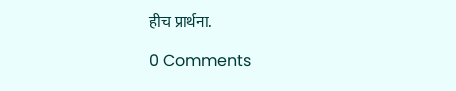हीच प्रार्थना.

0 Comments